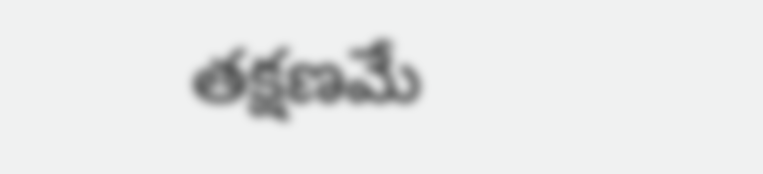తక్షణమే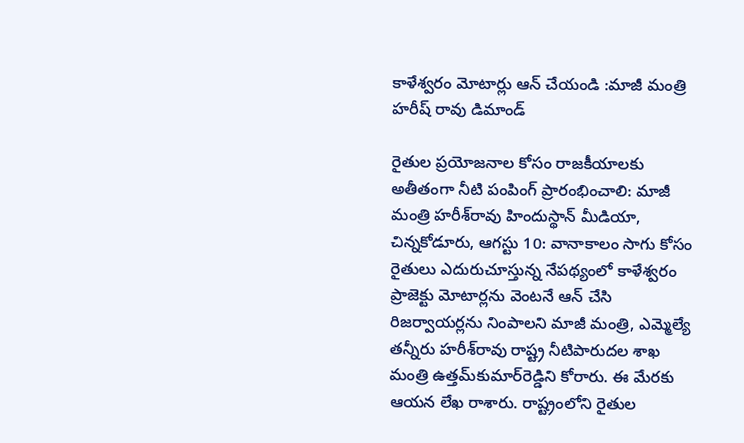కాళేశ్వరం మోటార్లు ఆన్ చేయండి :మాజీ మంత్రి హరీష్ రావు డిమాండ్

రైతుల ప్రయోజనాల కోసం రాజకీయాలకు అతీతంగా నీటి పంపింగ్ ప్రారంభించాలి: మాజీ మంత్రి హరీశ్‌రావు హిందుస్థాన్ మీడియా, చిన్నకోడూరు, ఆగస్టు 10: వానాకాలం సాగు కోసం రైతులు ఎదురుచూస్తున్న నేపథ్యంలో కాళేశ్వరం ప్రాజెక్టు మోటార్లను వెంటనే ఆన్ చేసి రిజర్వాయర్లను నింపాలని మాజీ మంత్రి, ఎమ్మెల్యే తన్నీరు హరీశ్‌రావు రాష్ట్ర నీటిపారుదల శాఖ మంత్రి ఉత్తమ్‌కుమార్‌రెడ్డిని కోరారు. ఈ మేరకు ఆయన లేఖ రాశారు. రాష్ట్రంలోని రైతుల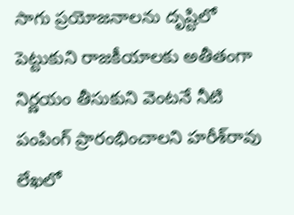సాగు ప్రయోజనాలను దృష్టిలో పెట్టుకుని రాజకీయాలకు అతీతంగా నిర్ణయం తీసుకుని వెంటనే నీటి పంపింగ్ ప్రారంభించాలని హరీశ్‌రావు లేఖలో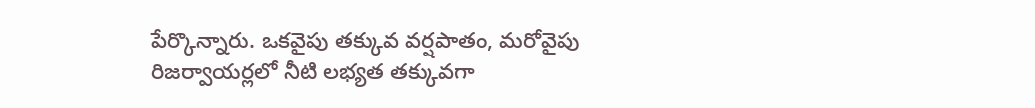పేర్కొన్నారు. ఒకవైపు తక్కువ వర్షపాతం, మరోవైపు రిజర్వాయర్లలో నీటి లభ్యత తక్కువగా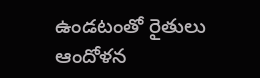ఉండటంతో రైతులు ఆందోళన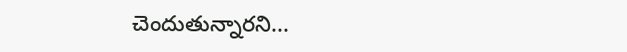చెందుతున్నారని...